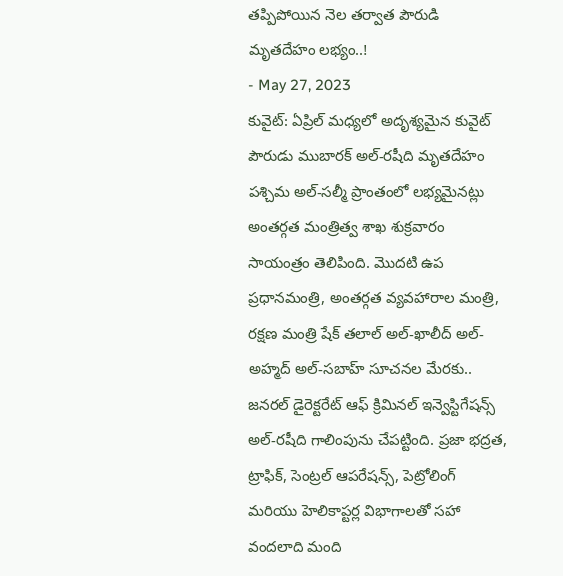తప్పిపోయిన నెల తర్వాత పౌరుడి మృతదేహం లభ్యం..!
- May 27, 2023
కువైట్: ఏప్రిల్ మధ్యలో అదృశ్యమైన కువైట్ పౌరుడు ముబారక్ అల్-రషీది మృతదేహం పశ్చిమ అల్-సల్మీ ప్రాంతంలో లభ్యమైనట్లు అంతర్గత మంత్రిత్వ శాఖ శుక్రవారం సాయంత్రం తెలిపింది. మొదటి ఉప ప్రధానమంత్రి, అంతర్గత వ్యవహారాల మంత్రి, రక్షణ మంత్రి షేక్ తలాల్ అల్-ఖాలీద్ అల్-అహ్మద్ అల్-సబాహ్ సూచనల మేరకు.. జనరల్ డైరెక్టరేట్ ఆఫ్ క్రిమినల్ ఇన్వెస్టిగేషన్స్ అల్-రషీది గాలింపును చేపట్టింది. ప్రజా భద్రత, ట్రాఫిక్, సెంట్రల్ ఆపరేషన్స్, పెట్రోలింగ్ మరియు హెలికాప్టర్ల విభాగాలతో సహా వందలాది మంది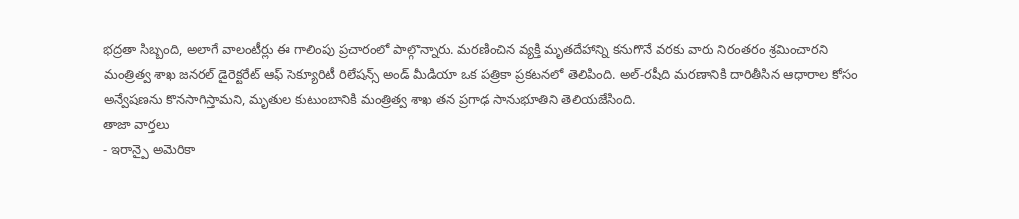భద్రతా సిబ్బంది, అలాగే వాలంటీర్లు ఈ గాలింపు ప్రచారంలో పాల్గొన్నారు. మరణించిన వ్యక్తి మృతదేహాన్ని కనుగొనే వరకు వారు నిరంతరం శ్రమించారని మంత్రిత్వ శాఖ జనరల్ డైరెక్టరేట్ ఆఫ్ సెక్యూరిటీ రిలేషన్స్ అండ్ మీడియా ఒక పత్రికా ప్రకటనలో తెలిపింది. అల్-రషీది మరణానికి దారితీసిన ఆధారాల కోసం అన్వేషణను కొనసాగిస్తామని, మృతుల కుటుంబానికి మంత్రిత్వ శాఖ తన ప్రగాఢ సానుభూతిని తెలియజేసింది.
తాజా వార్తలు
- ఇరాన్పై అమెరికా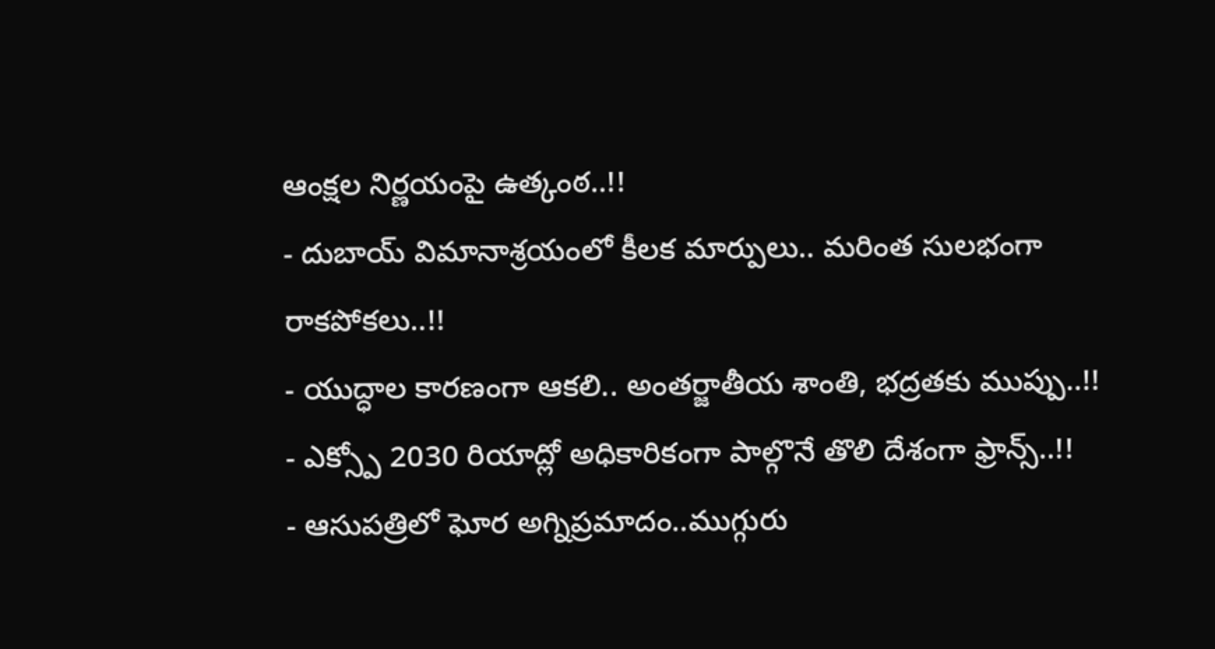ఆంక్షల నిర్ణయంపై ఉత్కంఠ..!!
- దుబాయ్ విమానాశ్రయంలో కీలక మార్పులు.. మరింత సులభంగా రాకపోకలు..!!
- యుద్ధాల కారణంగా ఆకలి.. అంతర్జాతీయ శాంతి, భద్రతకు ముప్పు..!!
- ఎక్స్పో 2030 రియాద్లో అధికారికంగా పాల్గొనే తొలి దేశంగా ఫ్రాన్స్..!!
- ఆసుపత్రిలో ఘోర అగ్నిప్రమాదం..ముగ్గురు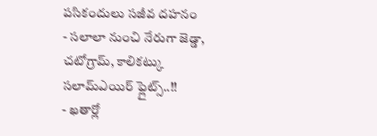పసికందులు సజీవ దహనం
- సలాలా నుంచి నేరుగా జెడ్డా, చటోగ్రామ్, కాలికట్కు సలామ్ఎయిర్ ఫ్లైట్స్..!!
- ఖతార్లో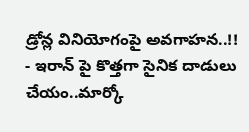డ్రోన్ల వినియోగంపై అవగాహన..!!
- ఇరాన్ పై కొత్తగా సైనిక దాడులు చేయం..మార్కో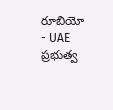రూబియో
- UAE ప్రభుత్వ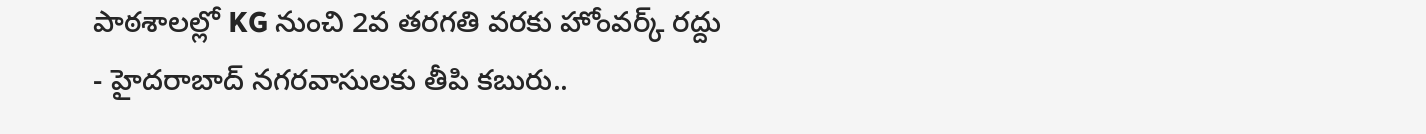పాఠశాలల్లో KG నుంచి 2వ తరగతి వరకు హోంవర్క్ రద్దు
- హైదరాబాద్ నగరవాసులకు తీపి కబురు..